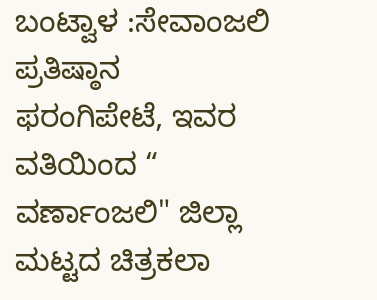ಬಂಟ್ವಾಳ :ಸೇವಾಂಜಲಿ ಪ್ರತಿಷ್ಠಾನ ಫರಂಗಿಪೇಟೆ, ಇವರ ವತಿಯಿಂದ “ ವರ್ಣಾಂಜಲಿ" ಜಿಲ್ಲಾ ಮಟ್ಟದ ಚಿತ್ರಕಲಾ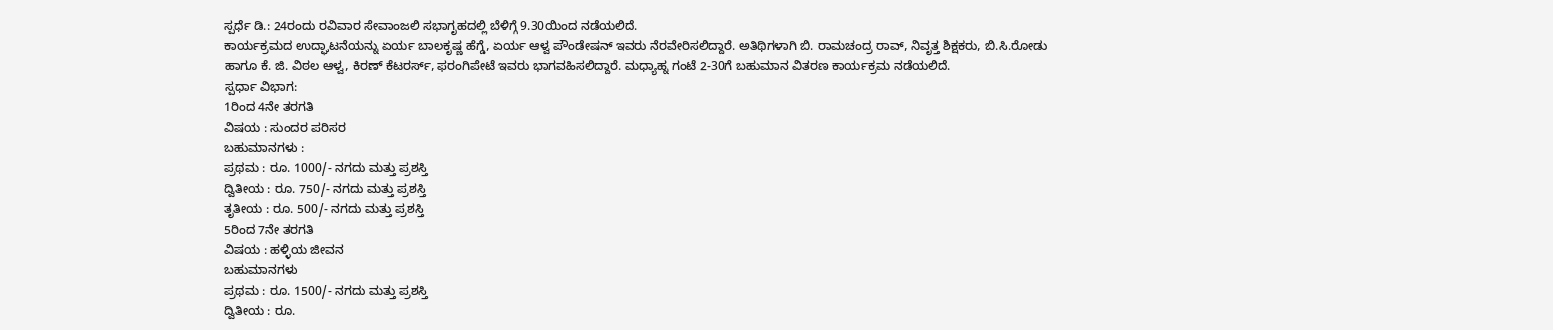ಸ್ಪರ್ಧೆ ಡಿ.: 24ರಂದು ರವಿವಾರ ಸೇವಾಂಜಲಿ ಸಭಾಗೃಹದಲ್ಲಿ ಬೆಳಿಗ್ಗೆ 9.30ಯಿಂದ ನಡೆಯಲಿದೆ.
ಕಾರ್ಯಕ್ರಮದ ಉದ್ಘಾಟನೆಯನ್ನು ಏರ್ಯ ಬಾಲಕೃಷ್ಣ ಹೆಗ್ಡೆ, ಏರ್ಯ ಆಳ್ವ ಪೌಂಡೇಷನ್ ಇವರು ನೆರವೇರಿಸಲಿದ್ದಾರೆ. ಅತಿಥಿಗಳಾಗಿ ಬಿ. ರಾಮಚಂದ್ರ ರಾವ್, ನಿವೃತ್ತ ಶಿಕ್ಷಕರು, ಬಿ.ಸಿ.ರೋಡು ಹಾಗೂ ಕೆ. ಜಿ. ವಿಠಲ ಆಳ್ವ, ಕಿರಣ್ ಕೆಟರರ್ಸ್, ಫರಂಗಿಪೇಟೆ ಇವರು ಭಾಗವಹಿಸಲಿದ್ದಾರೆ. ಮಧ್ಯಾಹ್ನ ಗಂಟೆ 2-30ಗೆ ಬಹುಮಾನ ವಿತರಣ ಕಾರ್ಯಕ್ರಮ ನಡೆಯಲಿದೆ.
ಸ್ಪರ್ಧಾ ವಿಭಾಗ:
1ರಿಂದ 4ನೇ ತರಗತಿ
ವಿಷಯ : ಸುಂದರ ಪರಿಸರ
ಬಹುಮಾನಗಳು :
ಪ್ರಥಮ : ರೂ. 1000/- ನಗದು ಮತ್ತು ಪ್ರಶಸ್ತಿ
ದ್ವಿತೀಯ : ರೂ. 750/- ನಗದು ಮತ್ತು ಪ್ರಶಸ್ತಿ
ತೃತೀಯ : ರೂ. 500/- ನಗದು ಮತ್ತು ಪ್ರಶಸ್ತಿ
5ರಿಂದ 7ನೇ ತರಗತಿ
ವಿಷಯ : ಹಳ್ಳಿಯ ಜೀವನ
ಬಹುಮಾನಗಳು
ಪ್ರಥಮ : ರೂ. 1500/- ನಗದು ಮತ್ತು ಪ್ರಶಸ್ತಿ
ದ್ವಿತೀಯ : ರೂ.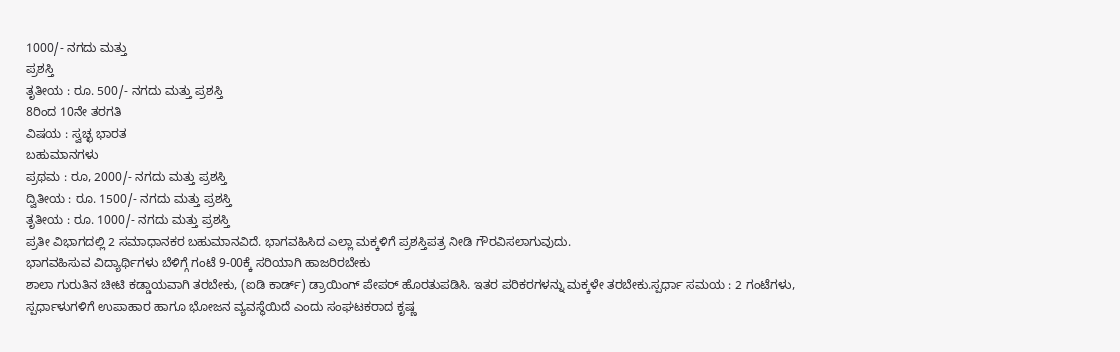1000/- ನಗದು ಮತ್ತು
ಪ್ರಶಸ್ತಿ
ತೃತೀಯ : ರೂ. 500/- ನಗದು ಮತ್ತು ಪ್ರಶಸ್ತಿ
8ರಿಂದ 10ನೇ ತರಗತಿ
ವಿಷಯ : ಸ್ವಚ್ಛ ಭಾರತ
ಬಹುಮಾನಗಳು
ಪ್ರಥಮ : ರೂ, 2000/- ನಗದು ಮತ್ತು ಪ್ರಶಸ್ತಿ
ದ್ವಿತೀಯ : ರೂ. 1500/- ನಗದು ಮತ್ತು ಪ್ರಶಸ್ತಿ
ತೃತೀಯ : ರೂ. 1000/- ನಗದು ಮತ್ತು ಪ್ರಶಸ್ತಿ
ಪ್ರತೀ ವಿಭಾಗದಲ್ಲಿ 2 ಸಮಾಧಾನಕರ ಬಹುಮಾನವಿದೆ. ಭಾಗವಹಿಸಿದ ಎಲ್ಲಾ ಮಕ್ಕಳಿಗೆ ಪ್ರಶಸ್ತಿಪತ್ರ ನೀಡಿ ಗೌರವಿಸಲಾಗುವುದು.
ಭಾಗವಹಿಸುವ ವಿದ್ಯಾರ್ಥಿಗಳು ಬೆಳಿಗ್ಗೆ ಗಂಟೆ 9-00ಕ್ಕೆ ಸರಿಯಾಗಿ ಹಾಜರಿರಬೇಕು
ಶಾಲಾ ಗುರುತಿನ ಚೀಟಿ ಕಡ್ಡಾಯವಾಗಿ ತರಬೇಕು, (ಐಡಿ ಕಾರ್ಡ್) ಡ್ರಾಯಿಂಗ್ ಪೇಪರ್ ಹೊರತುಪಡಿಸಿ. ಇತರ ಪರಿಕರಗಳನ್ನು ಮಕ್ಕಳೇ ತರಬೇಕು.ಸ್ಪರ್ಧಾ ಸಮಯ : 2 ಗಂಟೆಗಳು,
ಸ್ಪರ್ಧಾಳುಗಳಿಗೆ ಉಪಾಹಾರ ಹಾಗೂ ಭೋಜನ ವ್ಯವಸ್ಥೆಯಿದೆ ಎಂದು ಸಂಘಟಕರಾದ ಕೃಷ್ಣ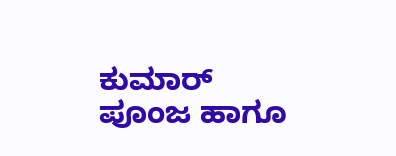ಕುಮಾರ್ ಪೂಂಜ ಹಾಗೂ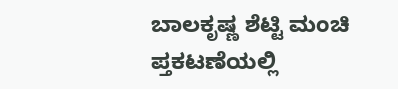ಬಾಲಕೃಷ್ಣ ಶೆಟ್ಟಿ ಮಂಚಿ ಪ್ತಕಟಣೆಯಲ್ಲಿ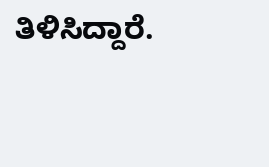ತಿಳಿಸಿದ್ದಾರೆ.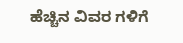ಹೆಚ್ಚಿನ ವಿವರ ಗಳಿಗೆ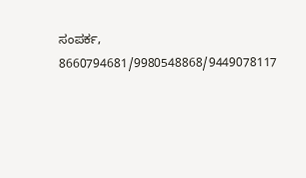ಸಂಪರ್ಕ, 8660794681/9980548868/9449078117